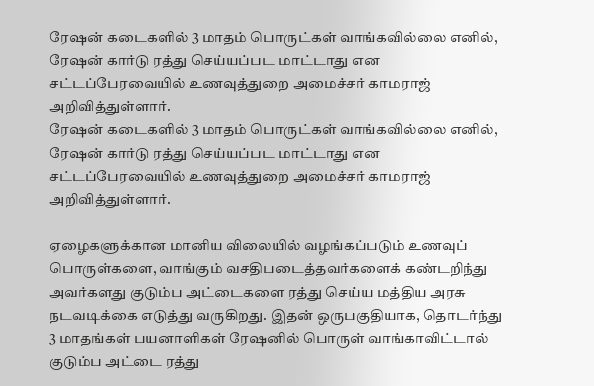ரேஷன் கடைகளில் 3 மாதம் பொருட்கள் வாங்கவில்லை எனில், ரேஷன் கார்டு ரத்து செய்யப்பட மாட்டாது என சட்டப்பேரவையில் உணவுத்துறை அமைச்சர் காமராஜ் அறிவித்துள்ளார்.
ரேஷன் கடைகளில் 3 மாதம் பொருட்கள் வாங்கவில்லை எனில், ரேஷன் கார்டு ரத்து செய்யப்பட மாட்டாது என சட்டப்பேரவையில் உணவுத்துறை அமைச்சர் காமராஜ் அறிவித்துள்ளார்.

ஏழைகளுக்கான மானிய விலையில் வழங்கப்படும் உணவுப் பொருள்களை, வாங்கும் வசதிபடைத்தவர்களைக் கண்டறிந்து அவர்களது குடும்ப அட்டைகளை ரத்து செய்ய மத்திய அரசு நடவடிக்கை எடுத்து வருகிறது. இதன் ஒருபகுதியாக, தொடர்ந்து 3 மாதங்கள் பயனாளிகள் ரேஷனில் பொருள் வாங்காவிட்டால் குடும்ப அட்டை ரத்து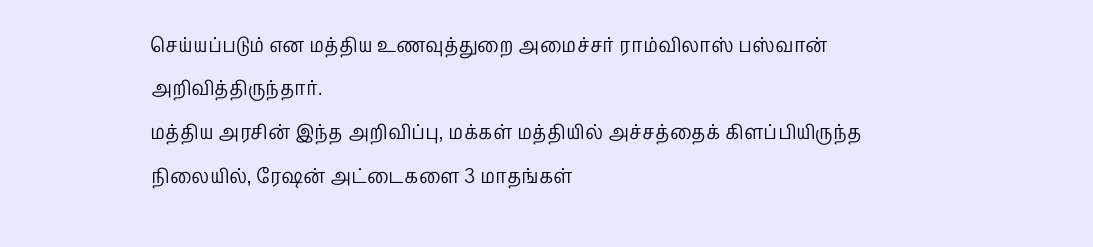செய்யப்படும் என மத்திய உணவுத்துறை அமைச்சர் ராம்விலாஸ் பஸ்வான் அறிவித்திருந்தார்.
மத்திய அரசின் இந்த அறிவிப்பு, மக்கள் மத்தியில் அச்சத்தைக் கிளப்பியிருந்த நிலையில், ரேஷன் அட்டைகளை 3 மாதங்கள்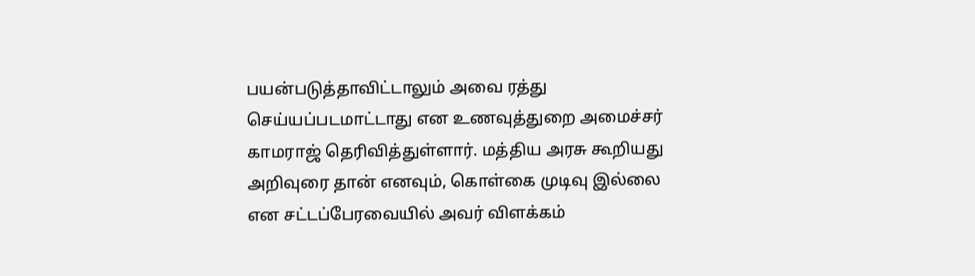பயன்படுத்தாவிட்டாலும் அவை ரத்து செய்யப்படமாட்டாது என உணவுத்துறை அமைச்சர் காமராஜ் தெரிவித்துள்ளார். மத்திய அரசு கூறியது அறிவுரை தான் எனவும், கொள்கை முடிவு இல்லை என சட்டப்பேரவையில் அவர் விளக்கம்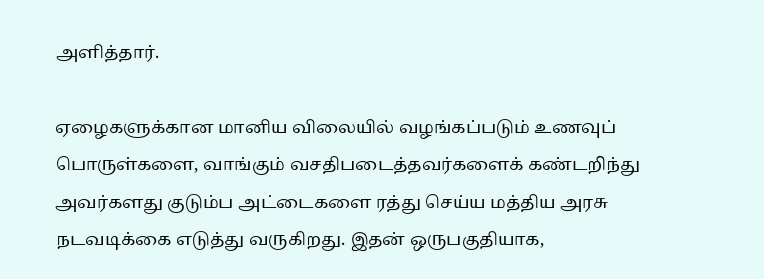அளித்தார்.

ஏழைகளுக்கான மானிய விலையில் வழங்கப்படும் உணவுப் பொருள்களை, வாங்கும் வசதிபடைத்தவர்களைக் கண்டறிந்து அவர்களது குடும்ப அட்டைகளை ரத்து செய்ய மத்திய அரசு நடவடிக்கை எடுத்து வருகிறது. இதன் ஒருபகுதியாக,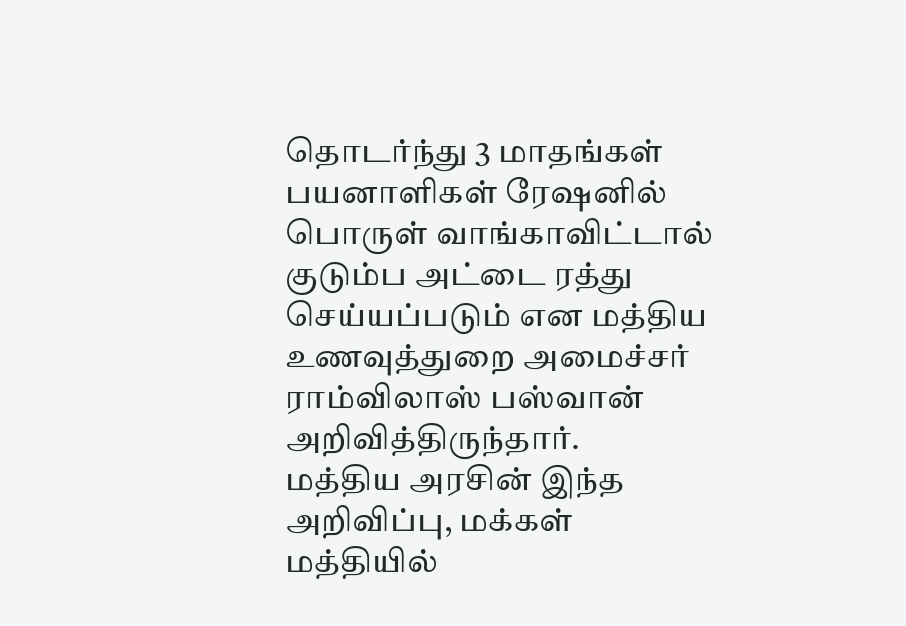தொடர்ந்து 3 மாதங்கள் பயனாளிகள் ரேஷனில் பொருள் வாங்காவிட்டால் குடும்ப அட்டை ரத்து செய்யப்படும் என மத்திய உணவுத்துறை அமைச்சர் ராம்விலாஸ் பஸ்வான் அறிவித்திருந்தார்.
மத்திய அரசின் இந்த அறிவிப்பு, மக்கள் மத்தியில்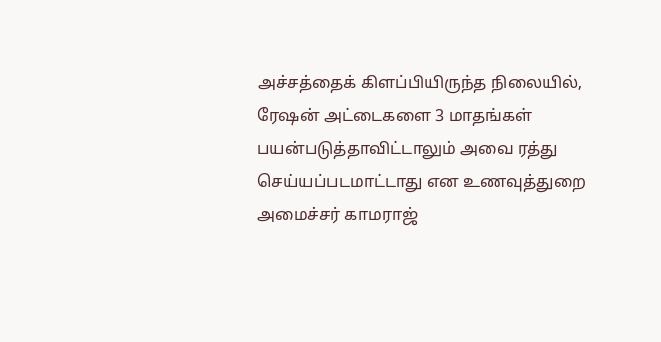அச்சத்தைக் கிளப்பியிருந்த நிலையில், ரேஷன் அட்டைகளை 3 மாதங்கள் பயன்படுத்தாவிட்டாலும் அவை ரத்து செய்யப்படமாட்டாது என உணவுத்துறை அமைச்சர் காமராஜ்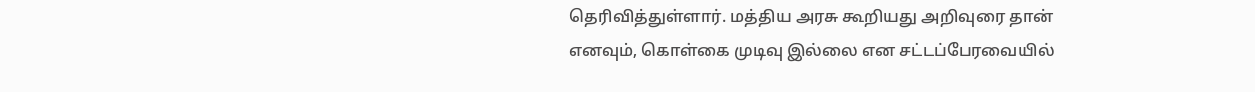தெரிவித்துள்ளார். மத்திய அரசு கூறியது அறிவுரை தான் எனவும், கொள்கை முடிவு இல்லை என சட்டப்பேரவையில்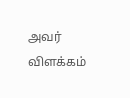அவர் விளக்கம்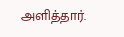அளித்தார்.